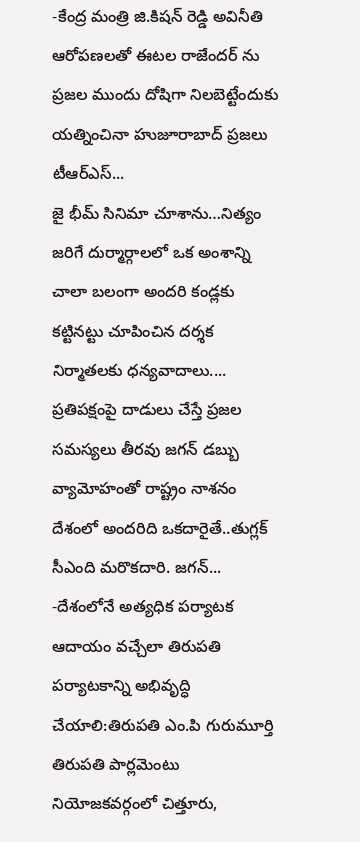-కేంద్ర మంత్రి జి.కిషన్ రెడ్డి అవినీతి ఆరోపణలతో ఈటల రాజేందర్ ను ప్రజల ముందు దోషిగా నిలబెట్టేందుకు యత్నించినా హుజూరాబాద్ ప్రజలు టీఆర్ఎస్...
జై భీమ్ సినిమా చూశాను…నిత్యం జరిగే దుర్మార్గాలలో ఒక అంశాన్ని చాలా బలంగా అందరి కండ్లకు కట్టినట్టు చూపించిన దర్శక నిర్మాతలకు ధన్యవాదాలు....
ప్రతిపక్షంపై దాడులు చేస్తే ప్రజల సమస్యలు తీరవు జగన్ డబ్బు వ్యామోహంతో రాష్ట్రం నాశనం దేశంలో అందరిది ఒకదారైతే..తుగ్లక్ సీఎంది మరొకదారి. జగన్...
-దేశంలోనే అత్యధిక పర్యాటక ఆదాయం వచ్చేలా తిరుపతి పర్యాటకాన్ని అభివృద్ధి చేయాలి:తిరుపతి ఎం.పి గురుమూర్తి తిరుపతి పార్లమెంటు నియోజకవర్గంలో చిత్తూరు,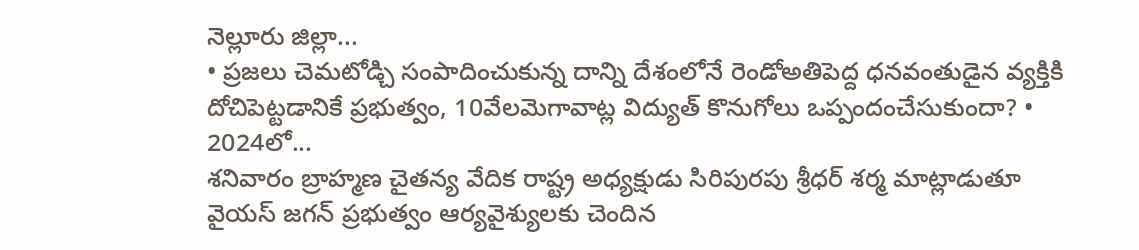నెల్లూరు జిల్లా...
• ప్రజలు చెమటోడ్చి సంపాదించుకున్న దాన్ని దేశంలోనే రెండోఅతిపెద్ద ధనవంతుడైన వ్యక్తికి దోచిపెట్టడానికే ప్రభుత్వం, 10వేలమెగావాట్ల విద్యుత్ కొనుగోలు ఒప్పందంచేసుకుందా? • 2024లో...
శనివారం బ్రాహ్మణ చైతన్య వేదిక రాష్ట్ర అధ్యక్షుడు సిరిపురపు శ్రీధర్ శర్మ మాట్లాడుతూ వైయస్ జగన్ ప్రభుత్వం ఆర్యవైశ్యులకు చెందిన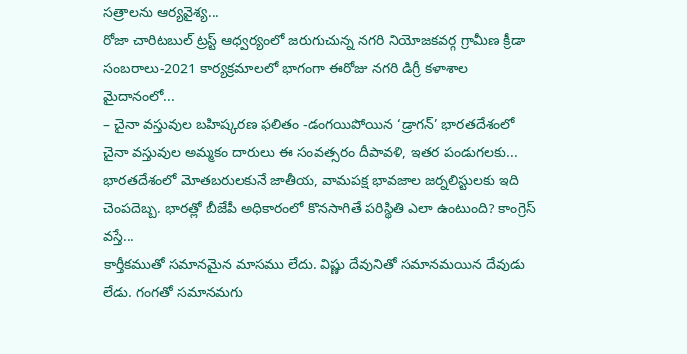సత్రాలను ఆర్యవైశ్య...
రోజా చారిటబుల్ ట్రస్ట్ ఆధ్వర్యంలో జరుగుచున్న నగరి నియోజకవర్గ గ్రామీణ క్రీడా సంబరాలు-2021 కార్యక్రమాలలో భాగంగా ఈరోజు నగరి డిగ్రీ కళాశాల మైదానంలో...
– చైనా వస్తువుల బహిష్కరణ ఫలితం -డంగయిపోయిన ‘డ్రాగన్’ భారతదేశంలో చైనా వస్తువుల అమ్మకం దారులు ఈ సంవత్సరం దీపావళి, ఇతర పండుగలకు...
భారతదేశంలో మోతబరులకునే జాతీయ, వామపక్ష భావజాల జర్నలిస్టులకు ఇది చెంపదెబ్బ. భారత్లో బీజేపీ అధికారంలో కొనసాగితే పరిస్థితి ఎలా ఉంటుంది? కాంగ్రెస్ వస్తే...
కార్తీకముతో సమానమైన మాసము లేదు. విష్ణు దేవునితో సమానమయిన దేవుడు లేడు. గంగతో సమానమగు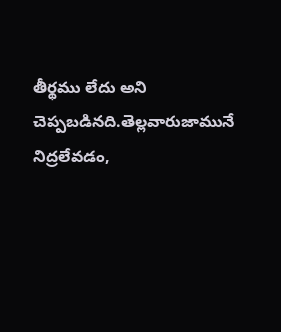తీర్థము లేదు అని చెప్పబడినది.తెల్లవారుజామునే నిద్రలేవడం,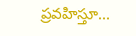ప్రవహిస్తూ...